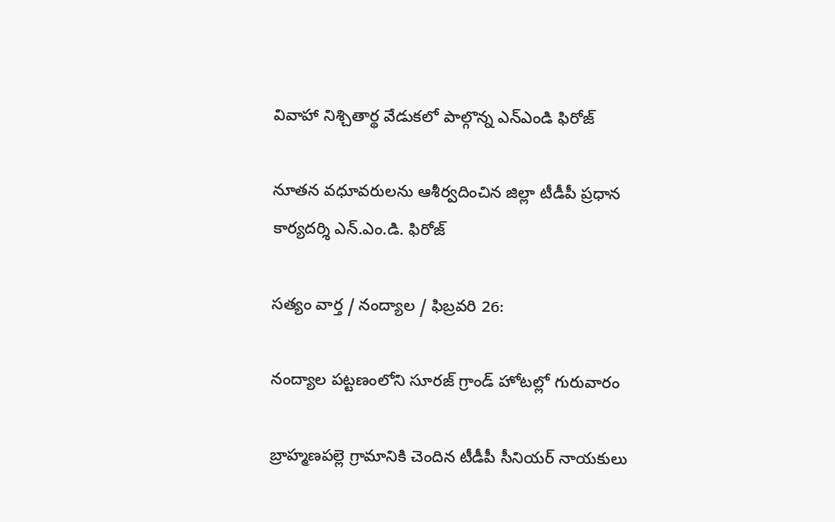వివాహా నిశ్చితార్థ వేడుకలో పాల్గొన్న ఎన్ఎండి ఫిరోజ్

నూతన వధూవరులను ఆశీర్వదించిన జిల్లా టీడీపీ ప్రధాన కార్యదర్శి ఎన్.ఎం.డి. ఫిరోజ్

సత్యం వార్త / నంద్యాల / ఫిబ్రవరి 26:

నంద్యాల పట్టణంలోని సూరజ్ గ్రాండ్ హోటల్లో గురువారం

బ్రాహ్మణపల్లె గ్రామానికి చెందిన టీడీపీ సీనియర్ నాయకులు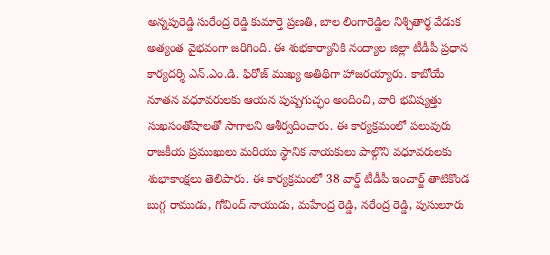అన్నపురెడ్డి సురేంద్ర రెడ్డి కుమార్తె ప్రణతి, బాల లింగారెడ్డిల నిశ్చితార్థ వేడుక అత్యంత వైభవంగా జరిగింది. ఈ శుభకార్యానికి నంద్యాల జిల్లా టీడీపీ ప్రధాన కార్యదర్శి ఎన్.ఎం.డి. ఫిరోజ్ ముఖ్య అతిథిగా హాజరయ్యారు. కాబోయే నూతన వధూవరులకు ఆయన పుష్పగుచ్ఛం అందించి, వారి భవిష్యత్తు సుఖసంతోషాలతో సాగాలని ఆశీర్వదించారు. ఈ కార్యక్రమంలో పలువురు రాజకీయ ప్రముఖులు మరియు స్థానిక నాయకులు పాల్గొని వధూవరులకు శుభాకాంక్షలు తెలిపారు. ఈ కార్యక్రమంలో 38 వార్డ్ టీడీపీ ఇంచార్జ్ తాటికొండ బుగ్గ రాముడు, గోవింద్ నాయుడు, మహేంద్ర రెడ్డి, నరేంద్ర రెడ్డి, పుసులూరు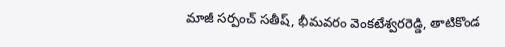మాజీ సర్పంచ్ సతీష్, భీమవరం వెంకటేశ్వరరెడ్డి, తాటికొండ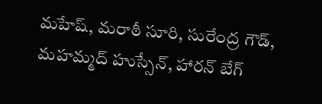మహేష్, మరాఠీ సూరి, సురేంద్ర గౌడ్, మహమ్మద్ హుస్సేన్, హారన్ బేగ్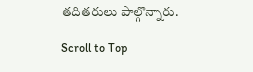తదితరులు పాల్గొన్నారు.

Scroll to Top